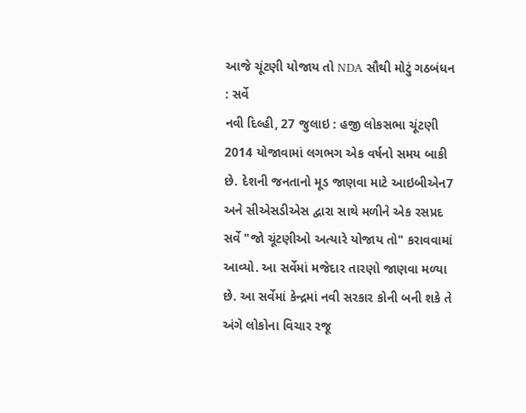આજે ચૂંટણી યોજાય તો NDA સૌથી મોટું ગઠબંધન : સર્વે
નવી દિલ્હી, 27 જુલાઇ : હજી લોકસભા ચૂંટણી 2014 યોજાવામાં લગભગ એક વર્ષનો સમય બાકી છે. દેશની જનતાનો મૂડ જાણવા માટે આઇબીએન7 અને સીએસડીએસ દ્વારા સાથે મળીને એક રસપ્રદ સર્વે "જો ચૂંટણીઓ અત્યારે યોજાય તો" કરાવવામાં આવ્યો. આ સર્વેમાં મજેદાર તારણો જાણવા મળ્યા છે. આ સર્વેમાં કેન્દ્રમાં નવી સરકાર કોની બની શકે તે અંગે લોકોના વિચાર રજૂ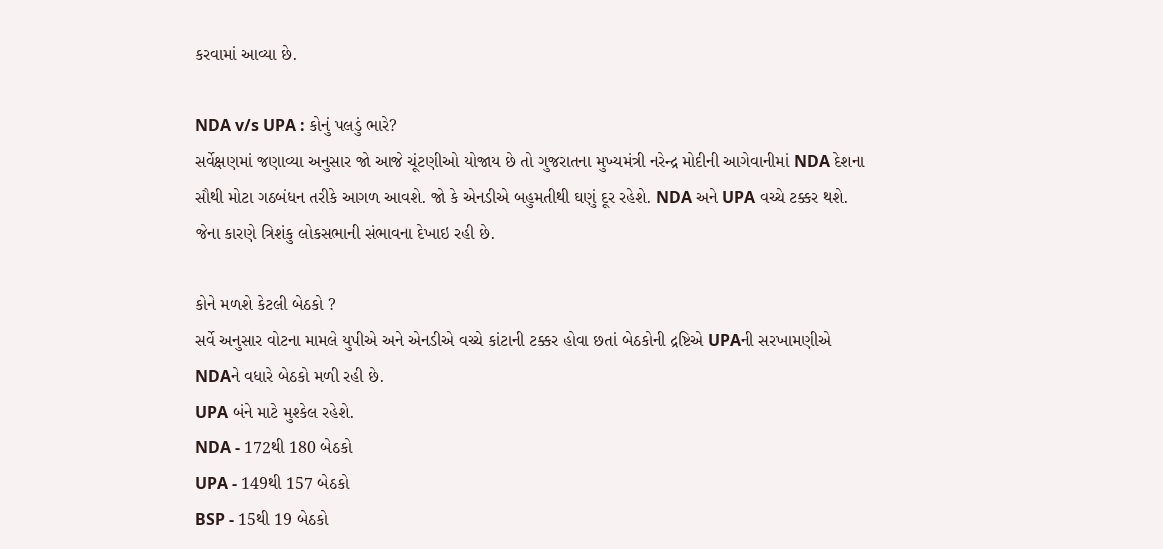કરવામાં આવ્યા છે.

NDA v/s UPA : કોનું પલડું ભારે?
સર્વેક્ષણમાં જણાવ્યા અનુસાર જો આજે ચૂંટણીઓ યોજાય છે તો ગુજરાતના મુખ્યમંત્રી નરેન્દ્ર મોદીની આગેવાનીમાં NDA દેશના સૌથી મોટા ગઠબંધન તરીકે આગળ આવશે. જો કે એનડીએ બહુમતીથી ઘણું દૂર રહેશે. NDA અને UPA વચ્ચે ટક્કર થશે. જેના કારણે ત્રિશંકુ લોકસભાની સંભાવના દેખાઇ રહી છે.

કોને મળશે કેટલી બેઠકો ?
સર્વે અનુસાર વોટના મામલે યુપીએ અને એનડીએ વચ્ચે કાંટાની ટક્કર હોવા છતાં બેઠકોની દ્રષ્ટિએ UPAની સરખામણીએ NDAને વધારે બેઠકો મળી રહી છે.
UPA બંને માટે મુશ્કેલ રહેશે.
NDA - 172થી 180 બેઠકો
UPA - 149થી 157 બેઠકો
BSP - 15થી 19 બેઠકો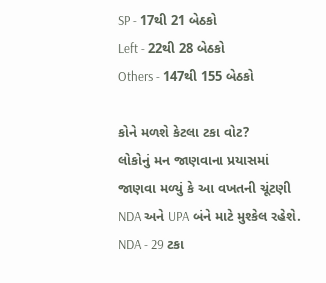SP - 17થી 21 બેઠકો
Left - 22થી 28 બેઠકો
Others - 147થી 155 બેઠકો

કોને મળશે કેટલા ટકા વોટ?
લોકોનું મન જાણવાના પ્રયાસમાં જાણવા મળ્યું કે આ વખતની ચૂંટણી NDA અને UPA બંને માટે મુશ્કેલ રહેશે.
NDA - 29 ટકા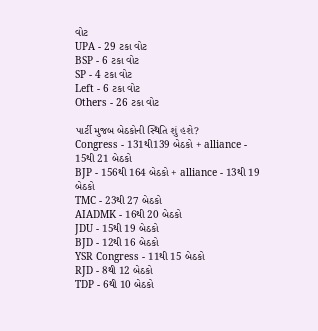વોટ
UPA - 29 ટકા વોટ
BSP - 6 ટકા વોટ
SP - 4 ટકા વોટ
Left - 6 ટકા વોટ
Others - 26 ટકા વોટ

પાર્ટી મુજબ બેઠકોની સ્થિતિ શું હશે?
Congress - 131થી139 બેઠકો + alliance - 15થી 21 બેઠકો
BJP - 156થી 164 બેઠકો + alliance - 13થી 19 બેઠકો
TMC - 23થી 27 બેઠકો
AIADMK - 16થી 20 બેઠકો
JDU - 15થી 19 બેઠકો
BJD - 12થી 16 બેઠકો
YSR Congress - 11થી 15 બેઠકો
RJD - 8થી 12 બેઠકો
TDP - 6થી 10 બેઠકો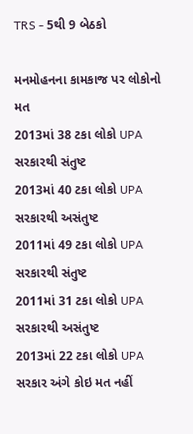TRS - 5થી 9 બેઠકો

મનમોહનના કામકાજ પર લોકોનો મત
2013માં 38 ટકા લોકો UPA સરકારથી સંતુષ્ટ
2013માં 40 ટકા લોકો UPA સરકારથી અસંતુષ્ટ
2011માં 49 ટકા લોકો UPA સરકારથી સંતુષ્ટ
2011માં 31 ટકા લોકો UPA સરકારથી અસંતુષ્ટ
2013માં 22 ટકા લોકો UPA સરકાર અંગે કોઇ મત નહીં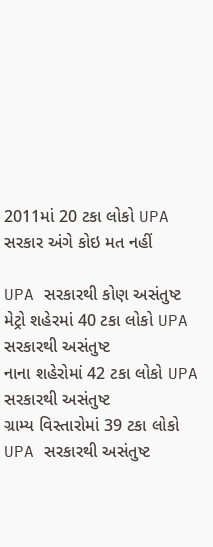2011માં 20 ટકા લોકો UPA સરકાર અંગે કોઇ મત નહીં

UPA સરકારથી કોણ અસંતુષ્ટ
મેટ્રો શહેરમાં 40 ટકા લોકો UPA સરકારથી અસંતુષ્ટ
નાના શહેરોમાં 42 ટકા લોકો UPA સરકારથી અસંતુષ્ટ
ગ્રામ્ય વિસ્તારોમાં 39 ટકા લોકો UPA સરકારથી અસંતુષ્ટ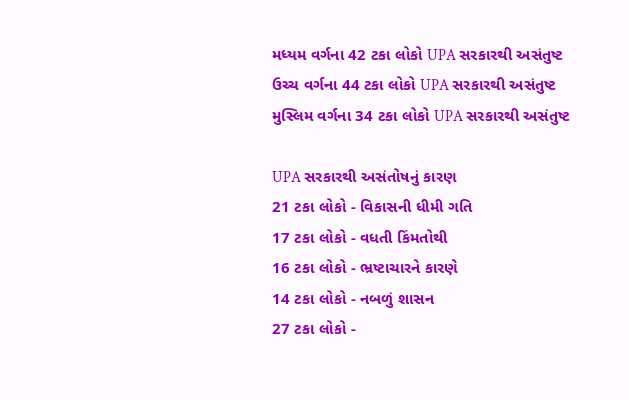મધ્યમ વર્ગના 42 ટકા લોકો UPA સરકારથી અસંતુષ્ટ
ઉચ્ચ વર્ગના 44 ટકા લોકો UPA સરકારથી અસંતુષ્ટ
મુસ્લિમ વર્ગના 34 ટકા લોકો UPA સરકારથી અસંતુષ્ટ

UPA સરકારથી અસંતોષનું કારણ
21 ટકા લોકો - વિકાસની ધીમી ગતિ
17 ટકા લોકો - વધતી કિંમતોથી
16 ટકા લોકો - ભ્રષ્ટાચારને કારણે
14 ટકા લોકો - નબળું શાસન
27 ટકા લોકો -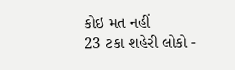કોઇ મત નહીં
23 ટકા શહેરી લોકો -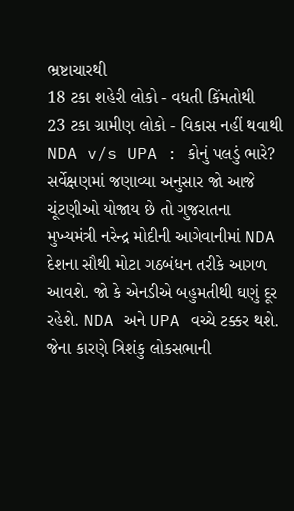ભ્રષ્ટાચારથી
18 ટકા શહેરી લોકો - વધતી કિંમતોથી
23 ટકા ગ્રામીણ લોકો - વિકાસ નહીં થવાથી
NDA v/s UPA : કોનું પલડું ભારે?
સર્વેક્ષણમાં જણાવ્યા અનુસાર જો આજે ચૂંટણીઓ યોજાય છે તો ગુજરાતના મુખ્યમંત્રી નરેન્દ્ર મોદીની આગેવાનીમાં NDA દેશના સૌથી મોટા ગઠબંધન તરીકે આગળ આવશે. જો કે એનડીએ બહુમતીથી ઘણું દૂર રહેશે. NDA અને UPA વચ્ચે ટક્કર થશે. જેના કારણે ત્રિશંકુ લોકસભાની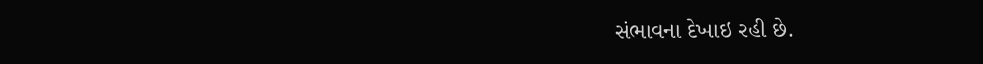સંભાવના દેખાઇ રહી છે.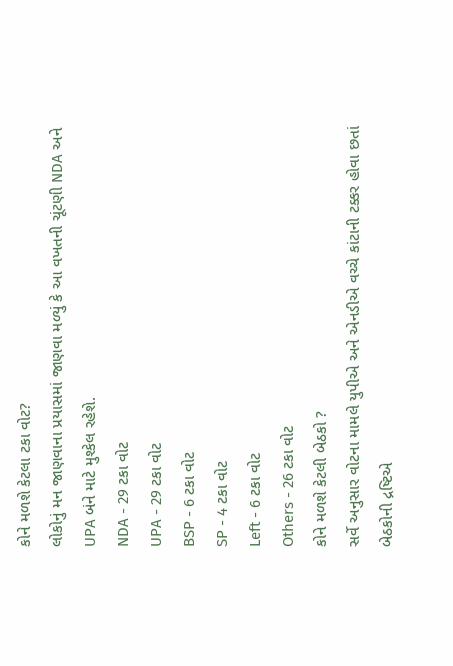કોને મળશે કેટલા ટકા વોટ?
લોકોનું મન જાણવાના પ્રયાસમાં જાણવા મળ્યું કે આ વખતની ચૂંટણી NDA અને UPA બંને માટે મુશ્કેલ રહેશે.
NDA - 29 ટકા વોટ
UPA - 29 ટકા વોટ
BSP - 6 ટકા વોટ
SP - 4 ટકા વોટ
Left - 6 ટકા વોટ
Others - 26 ટકા વોટ
કોને મળશે કેટલી બેઠકો ?
સર્વે અનુસાર વોટના મામલે યુપીએ અને એનડીએ વચ્ચે કાંટાની ટક્કર હોવા છતાં બેઠકોની દ્રષ્ટિએ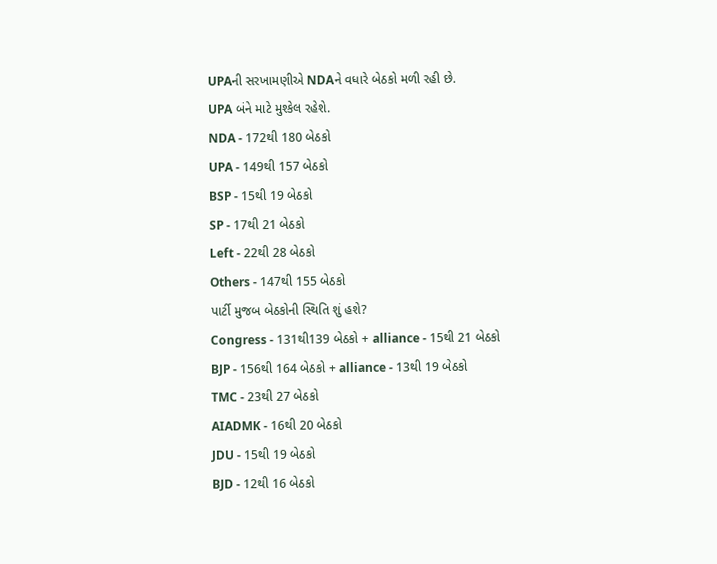UPAની સરખામણીએ NDAને વધારે બેઠકો મળી રહી છે.
UPA બંને માટે મુશ્કેલ રહેશે.
NDA - 172થી 180 બેઠકો
UPA - 149થી 157 બેઠકો
BSP - 15થી 19 બેઠકો
SP - 17થી 21 બેઠકો
Left - 22થી 28 બેઠકો
Others - 147થી 155 બેઠકો
પાર્ટી મુજબ બેઠકોની સ્થિતિ શું હશે?
Congress - 131થી139 બેઠકો + alliance - 15થી 21 બેઠકો
BJP - 156થી 164 બેઠકો + alliance - 13થી 19 બેઠકો
TMC - 23થી 27 બેઠકો
AIADMK - 16થી 20 બેઠકો
JDU - 15થી 19 બેઠકો
BJD - 12થી 16 બેઠકો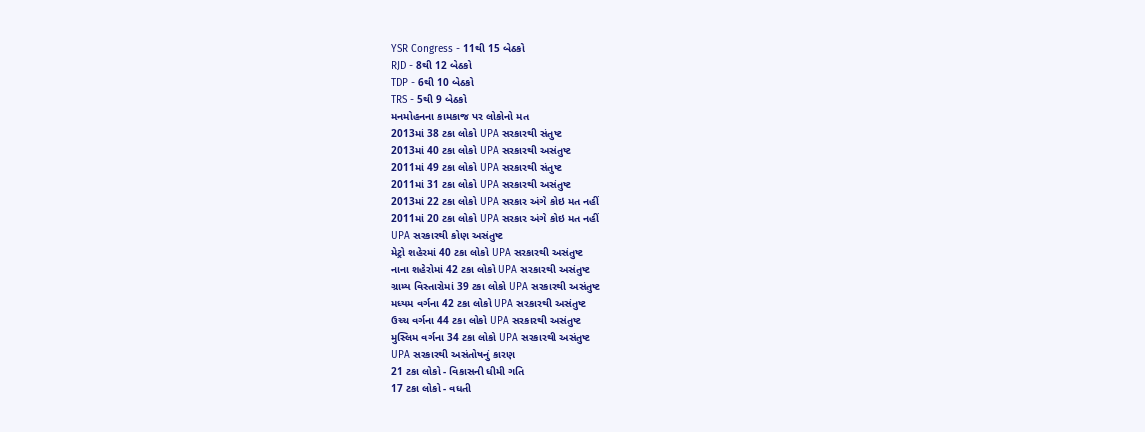YSR Congress - 11થી 15 બેઠકો
RJD - 8થી 12 બેઠકો
TDP - 6થી 10 બેઠકો
TRS - 5થી 9 બેઠકો
મનમોહનના કામકાજ પર લોકોનો મત
2013માં 38 ટકા લોકો UPA સરકારથી સંતુષ્ટ
2013માં 40 ટકા લોકો UPA સરકારથી અસંતુષ્ટ
2011માં 49 ટકા લોકો UPA સરકારથી સંતુષ્ટ
2011માં 31 ટકા લોકો UPA સરકારથી અસંતુષ્ટ
2013માં 22 ટકા લોકો UPA સરકાર અંગે કોઇ મત નહીં
2011માં 20 ટકા લોકો UPA સરકાર અંગે કોઇ મત નહીં
UPA સરકારથી કોણ અસંતુષ્ટ
મેટ્રો શહેરમાં 40 ટકા લોકો UPA સરકારથી અસંતુષ્ટ
નાના શહેરોમાં 42 ટકા લોકો UPA સરકારથી અસંતુષ્ટ
ગ્રામ્ય વિસ્તારોમાં 39 ટકા લોકો UPA સરકારથી અસંતુષ્ટ
મધ્યમ વર્ગના 42 ટકા લોકો UPA સરકારથી અસંતુષ્ટ
ઉચ્ચ વર્ગના 44 ટકા લોકો UPA સરકારથી અસંતુષ્ટ
મુસ્લિમ વર્ગના 34 ટકા લોકો UPA સરકારથી અસંતુષ્ટ
UPA સરકારથી અસંતોષનું કારણ
21 ટકા લોકો - વિકાસની ધીમી ગતિ
17 ટકા લોકો - વધતી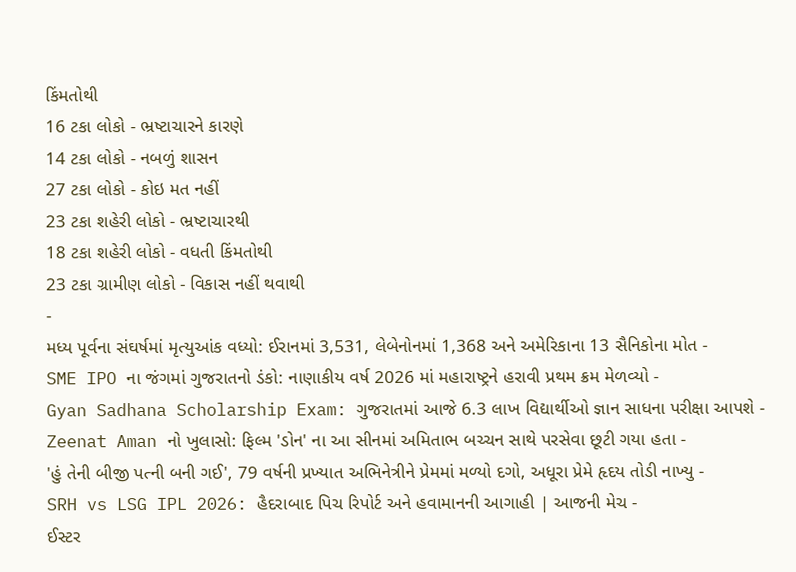કિંમતોથી
16 ટકા લોકો - ભ્રષ્ટાચારને કારણે
14 ટકા લોકો - નબળું શાસન
27 ટકા લોકો - કોઇ મત નહીં
23 ટકા શહેરી લોકો - ભ્રષ્ટાચારથી
18 ટકા શહેરી લોકો - વધતી કિંમતોથી
23 ટકા ગ્રામીણ લોકો - વિકાસ નહીં થવાથી
-
મધ્ય પૂર્વના સંઘર્ષમાં મૃત્યુઆંક વધ્યો: ઈરાનમાં 3,531, લેબેનોનમાં 1,368 અને અમેરિકાના 13 સૈનિકોના મોત -
SME IPO ના જંગમાં ગુજરાતનો ડંકો: નાણાકીય વર્ષ 2026 માં મહારાષ્ટ્રને હરાવી પ્રથમ ક્રમ મેળવ્યો -
Gyan Sadhana Scholarship Exam: ગુજરાતમાં આજે 6.3 લાખ વિદ્યાર્થીઓ જ્ઞાન સાધના પરીક્ષા આપશે -
Zeenat Aman નો ખુલાસો: ફિલ્મ 'ડોન' ના આ સીનમાં અમિતાભ બચ્ચન સાથે પરસેવા છૂટી ગયા હતા -
'હું તેની બીજી પત્ની બની ગઈ', 79 વર્ષની પ્રખ્યાત અભિનેત્રીને પ્રેમમાં મળ્યો દગો, અધૂરા પ્રેમે હૃદય તોડી નાખ્યુ -
SRH vs LSG IPL 2026: હૈદરાબાદ પિચ રિપોર્ટ અને હવામાનની આગાહી | આજની મેચ -
ઈસ્ટર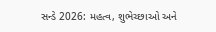સન્ડે 2026: મહત્વ, શુભેચ્છાઓ અને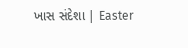ખાસ સંદેશા | Easter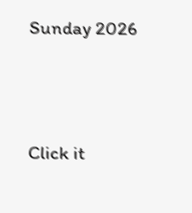Sunday 2026





Click it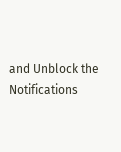and Unblock the Notifications